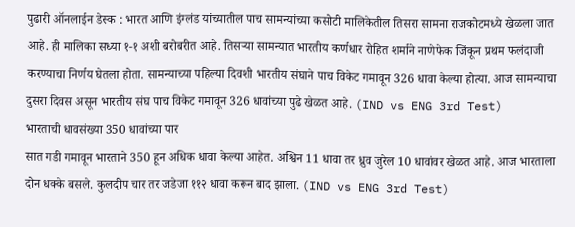पुढारी ऑनलाईन डेस्क : भारत आणि इंग्लंड यांच्यातील पाच सामन्यांच्या कसोटी मालिकेतील तिसरा सामना राजकोटमध्ये खेळला जात आहे. ही मालिका सध्या १-१ अशी बरोबरीत आहे. तिसऱ्या सामन्यात भारतीय कर्णधार रोहित शर्माने नाणेफेक जिंकून प्रथम फलंदाजी करण्याचा निर्णय घेतला होता. सामन्याच्या पहिल्या दिवशी भारतीय संघाने पाच विकेट गमावून 326 धावा केल्या होत्या. आज सामन्याचा दुसरा दिवस असून भारतीय संघ पाच विकेट गमावून 326 धावांच्या पुढे खेळत आहे. (IND vs ENG 3rd Test)
भारताची धावसंख्या 350 धावांच्या पार
सात गडी गमावून भारताने 350 हून अधिक धावा केल्या आहेत. अश्विन 11 धावा तर ध्रुव जुरेल 10 धावांवर खेळत आहे. आज भारताला दोन धक्के बसले. कुलदीप चार तर जडेजा ११२ धावा करून बाद झाला. (IND vs ENG 3rd Test)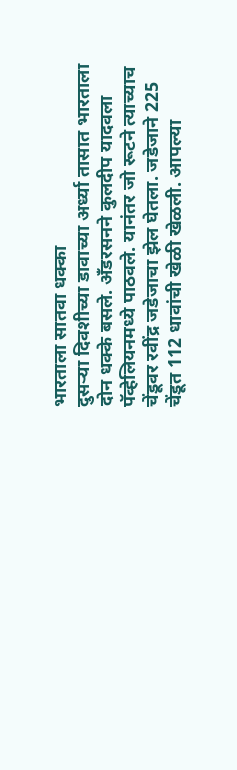भारताला सातवा धक्का
दुसऱ्या दिवशीच्या डावाच्या अर्ध्या तासात भारताला दोन धक्के बसले. अँडरसनने कुलदीप यादवला पॅव्हेलियनमध्ये पाठवले. यानंतर जो रूटने त्याच्याच चेंडूवर रवींद्र जडेजाचा झेल घेतला. जडेजाने 225 चेंडूत 112 धावांची खेळी खेळली. आपल्या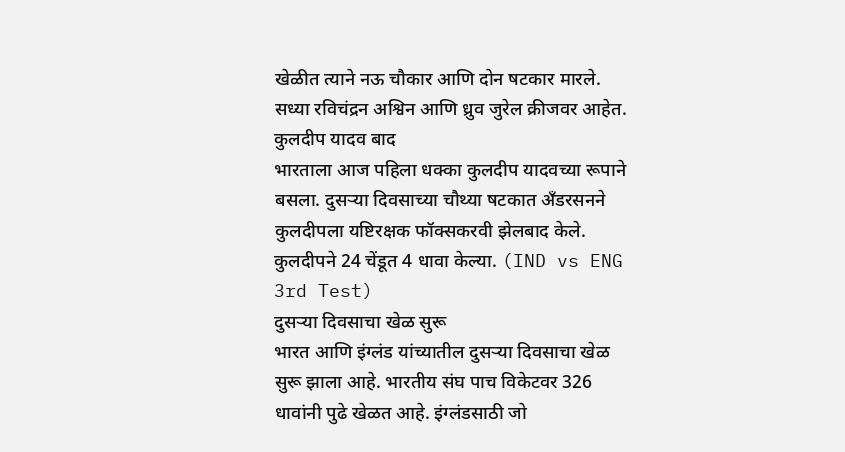खेळीत त्याने नऊ चौकार आणि दोन षटकार मारले. सध्या रविचंद्रन अश्विन आणि ध्रुव जुरेल क्रीजवर आहेत.
कुलदीप यादव बाद
भारताला आज पहिला धक्का कुलदीप यादवच्या रूपाने बसला. दुसऱ्या दिवसाच्या चौथ्या षटकात अँडरसनने कुलदीपला यष्टिरक्षक फॉक्सकरवी झेलबाद केले. कुलदीपने 24 चेंडूत 4 धावा केल्या. (IND vs ENG 3rd Test)
दुसऱ्या दिवसाचा खेळ सुरू
भारत आणि इंग्लंड यांच्यातील दुसऱ्या दिवसाचा खेळ सुरू झाला आहे. भारतीय संघ पाच विकेटवर 326 धावांनी पुढे खेळत आहे. इंग्लंडसाठी जो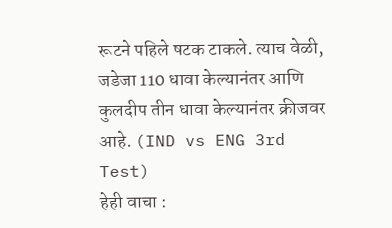रूटने पहिले षटक टाकले. त्याच वेळी, जडेजा 110 धावा केल्यानंतर आणि कुलदीप तीन धावा केल्यानंतर क्रीजवर आहे. (IND vs ENG 3rd Test)
हेही वाचा :